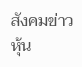สังคมข่าวหุ้น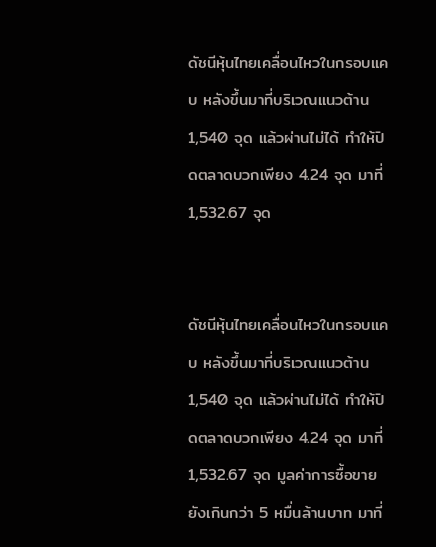ดัชนีหุ้นไทยเคลื่อนไหวในกรอบแคบ หลังขึ้นมาที่บริเวณแนวต้าน 1,540 จุด แล้วผ่านไม่ได้ ทำให้ปิดตลาดบวกเพียง 4.24 จุด มาที่ 1,532.67 จุด


ดัชนีหุ้นไทยเคลื่อนไหวในกรอบแคบ หลังขึ้นมาที่บริเวณแนวต้าน 1,540 จุด แล้วผ่านไม่ได้ ทำให้ปิดตลาดบวกเพียง 4.24 จุด มาที่ 1,532.67 จุด มูลค่าการซื้อขายยังเกินกว่า 5 หมื่นล้านบาท มาที่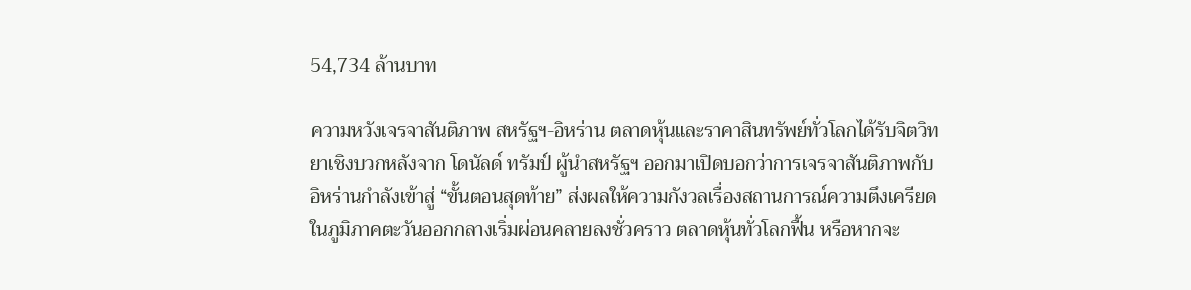54,734 ล้านบาท

ความหวังเจรจาสันติภาพ สหรัฐฯ-อิหร่าน ตลาดหุ้นและราคาสินทรัพย์ทั่วโลกได้รับจิตวิทยาเชิงบวกหลังจาก โดนัลด์ ทรัมป์ ผู้นำสหรัฐฯ ออกมาเปิดบอกว่าการเจรจาสันติภาพกับอิหร่านกำลังเข้าสู่ “ขั้นตอนสุดท้าย” ส่งผลให้ความกังวลเรื่องสถานการณ์ความตึงเครียดในภูมิภาคตะวันออกกลางเริ่มผ่อนคลายลงชั่วคราว ตลาดหุ้นทั่วโลกฟื้น หรือหากจะ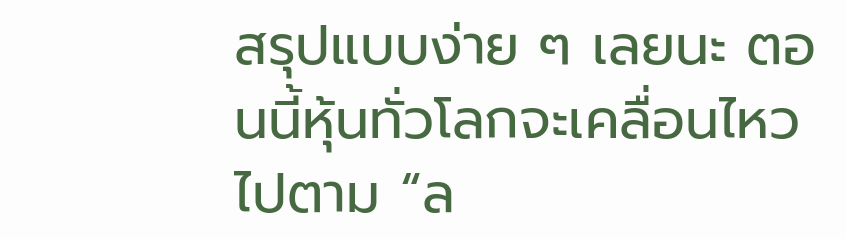สรุปแบบง่าย ๆ เลยนะ ตอนนี้หุ้นทั่วโลกจะเคลื่อนไหวไปตาม “ล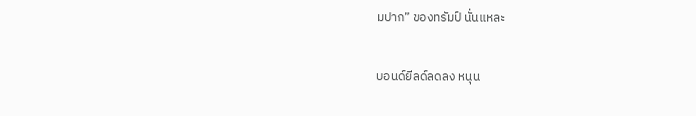มปาก” ของทรัมป์ นั่นแหละ

บอนด์ยีลด์ลดลง หนุน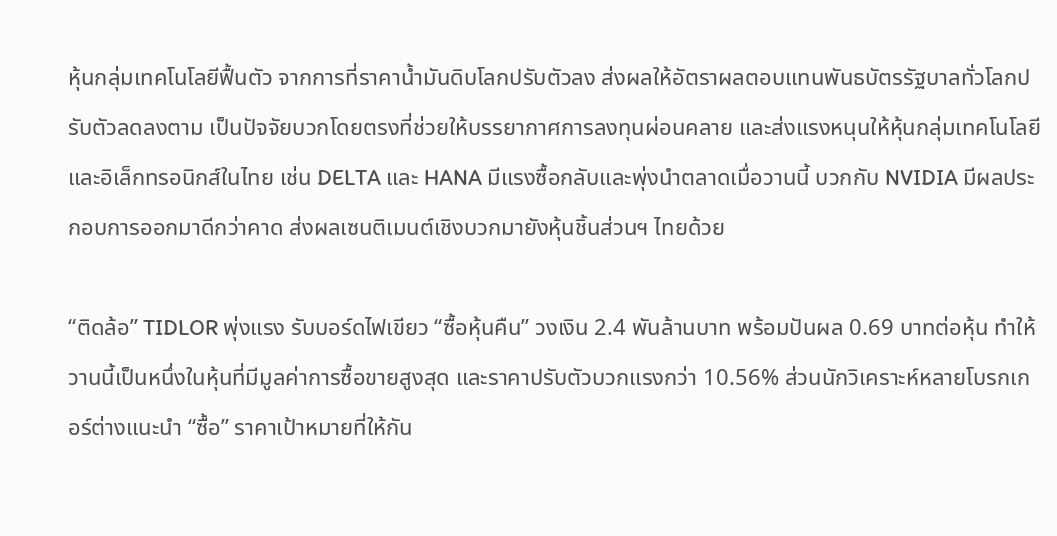หุ้นกลุ่มเทคโนโลยีฟื้นตัว จากการที่ราคาน้ำมันดิบโลกปรับตัวลง ส่งผลให้อัตราผลตอบแทนพันธบัตรรัฐบาลทั่วโลกปรับตัวลดลงตาม เป็นปัจจัยบวกโดยตรงที่ช่วยให้บรรยากาศการลงทุนผ่อนคลาย และส่งแรงหนุนให้หุ้นกลุ่มเทคโนโลยีและอิเล็กทรอนิกส์ในไทย เช่น DELTA และ HANA มีแรงซื้อกลับและพุ่งนำตลาดเมื่อวานนี้ บวกกับ NVIDIA มีผลประกอบการออกมาดีกว่าคาด ส่งผลเซนติเมนต์เชิงบวกมายังหุ้นชิ้นส่วนฯ ไทยด้วย

“ติดล้อ” TIDLOR พุ่งแรง รับบอร์ดไฟเขียว “ซื้อหุ้นคืน” วงเงิน 2.4 พันล้านบาท พร้อมปันผล 0.69 บาทต่อหุ้น ทำให้วานนี้เป็นหนึ่งในหุ้นที่มีมูลค่าการซื้อขายสูงสุด และราคาปรับตัวบวกแรงกว่า 10.56% ส่วนนักวิเคราะห์หลายโบรกเกอร์ต่างแนะนำ “ซื้อ” ราคาเป้าหมายที่ให้กัน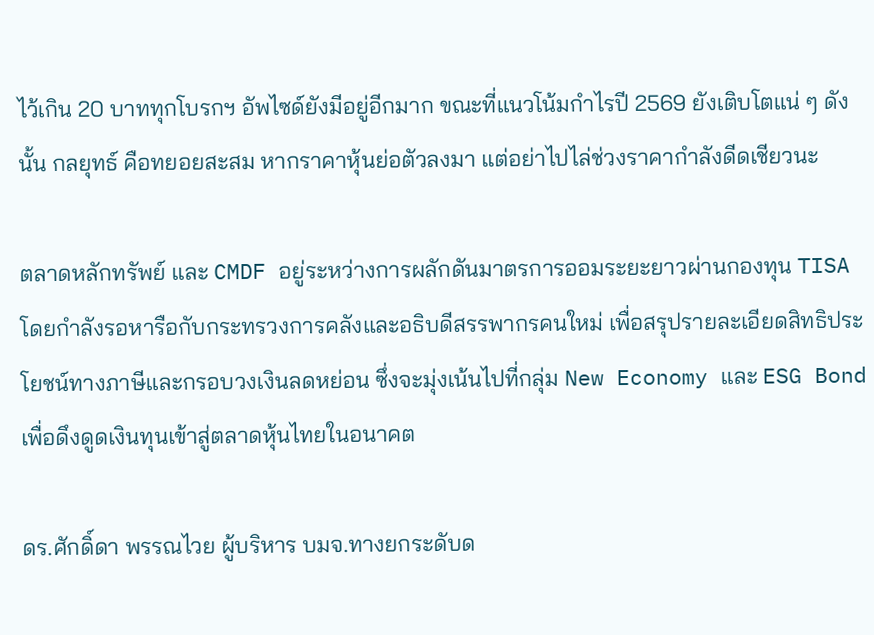ไว้เกิน 20 บาททุกโบรกฯ อัพไซด์ยังมีอยู่อีกมาก ขณะที่แนวโน้มกำไรปี 2569 ยังเติบโตแน่ ๆ ดังนั้น กลยุทธ์ คือทยอยสะสม หากราคาหุ้นย่อตัวลงมา แต่อย่าไปไล่ช่วงราคากำลังดีดเชียวนะ

ตลาดหลักทรัพย์ และ CMDF อยู่ระหว่างการผลักดันมาตรการออมระยะยาวผ่านกองทุน TISA โดยกำลังรอหารือกับกระทรวงการคลังและอธิบดีสรรพากรคนใหม่ เพื่อสรุปรายละเอียดสิทธิประโยชน์ทางภาษีและกรอบวงเงินลดหย่อน ซึ่งจะมุ่งเน้นไปที่กลุ่ม New Economy และ ESG Bond เพื่อดึงดูดเงินทุนเข้าสู่ตลาดหุ้นไทยในอนาคต

ดร.ศักดิ์ดา พรรณไวย ผู้บริหาร บมจ.ทางยกระดับด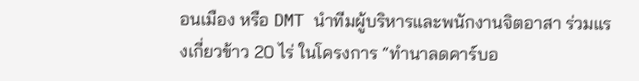อนเมือง หรือ DMT นำทีมผู้บริหารและพนักงานจิตอาสา ร่วมแรงเกี่ยวข้าว 20 ไร่ ในโครงการ “ทำนาลดคาร์บอ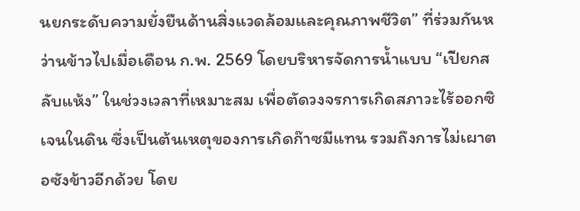นยกระดับความยั่งยืนด้านสิ่งแวดล้อมและคุณภาพชีวิต” ที่ร่วมกันหว่านข้าวไปเมื่อเดือน ก.พ. 2569 โดยบริหารจัดการน้ำแบบ “เปียกสลับแห้ง” ในช่วงเวลาที่เหมาะสม เพื่อตัดวงจรการเกิดสภาวะไร้ออกซิเจนในดิน ซึ่งเป็นต้นเหตุของการเกิดก๊าซมีแทน รวมถึงการไม่เผาตอซังข้าวอีกด้วย โดย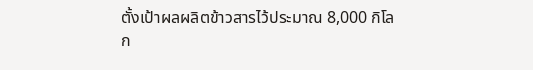ตั้งเป้าผลผลิตข้าวสารไว้ประมาณ 8,000 กิโลก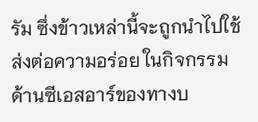รัม ซึ่งข้าวเหล่านี้จะถูกนำไปใช้ส่งต่อความอร่อย ในกิจกรรมด้านซีเอสอาร์ของทางบ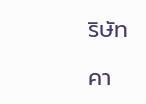ริษัท

คา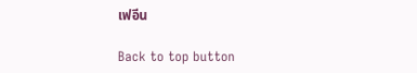เฟอีน

Back to top button